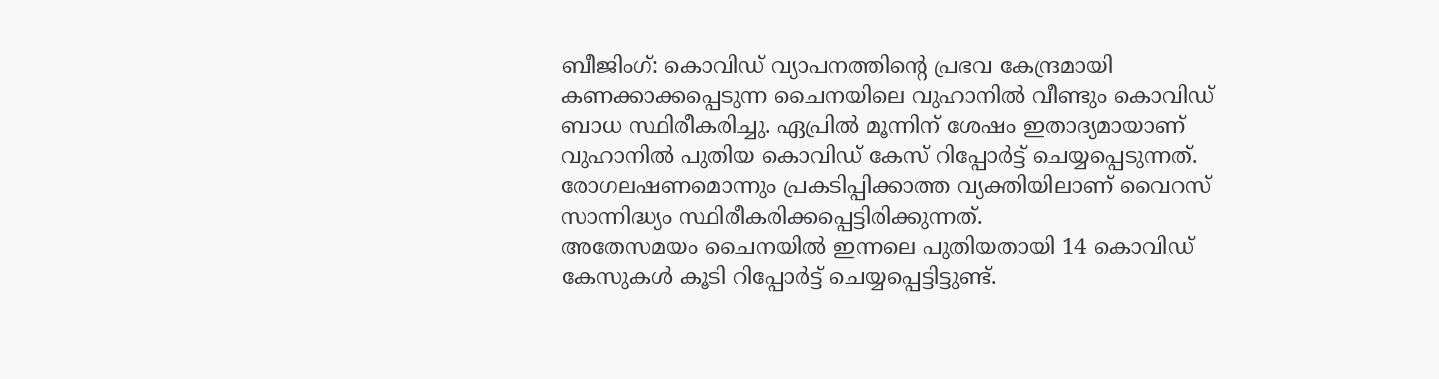ബീജിംഗ്: കൊവിഡ് വ്യാപനത്തിന്റെ പ്രഭവ കേന്ദ്രമായി കണക്കാക്കപ്പെടുന്ന ചൈനയിലെ വുഹാനിൽ വീണ്ടും കൊവിഡ് ബാധ സ്ഥിരീകരിച്ചു. ഏപ്രിൽ മൂന്നിന് ശേഷം ഇതാദ്യമായാണ് വുഹാനിൽ പുതിയ കൊവിഡ് കേസ് റിപ്പോർട്ട് ചെയ്യപ്പെടുന്നത്. രോഗലഷണമൊന്നും പ്രകടിപ്പിക്കാത്ത വ്യക്തിയിലാണ് വൈറസ് സാന്നിദ്ധ്യം സ്ഥിരീകരിക്കപ്പെട്ടിരിക്കുന്നത്.
അതേസമയം ചൈനയിൽ ഇന്നലെ പുതിയതായി 14 കൊവിഡ് കേസുകൾ കൂടി റിപ്പോർട്ട് ചെയ്യപ്പെട്ടിട്ടുണ്ട്.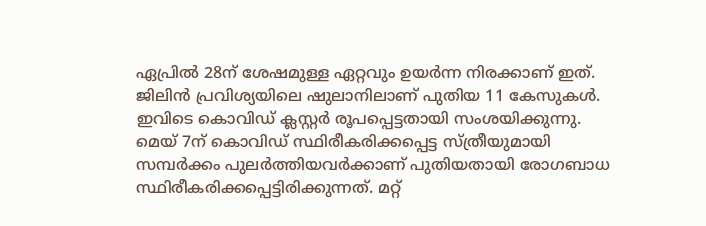ഏപ്രിൽ 28ന് ശേഷമുള്ള ഏറ്റവും ഉയർന്ന നിരക്കാണ് ഇത്. ജിലിൻ പ്രവിശ്യയിലെ ഷുലാനിലാണ് പുതിയ 11 കേസുകൾ. ഇവിടെ കൊവിഡ് ക്ലസ്റ്റർ രൂപപ്പെട്ടതായി സംശയിക്കുന്നു.
മെയ് 7ന് കൊവിഡ് സ്ഥിരീകരിക്കപ്പെട്ട സ്ത്രീയുമായി സമ്പർക്കം പുലർത്തിയവർക്കാണ് പുതിയതായി രോഗബാധ സ്ഥിരീകരിക്കപ്പെട്ടിരിക്കുന്നത്. മറ്റ്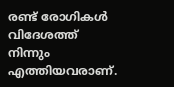രണ്ട് രോഗികൾ വിദേശത്ത് നിന്നും എത്തിയവരാണ്.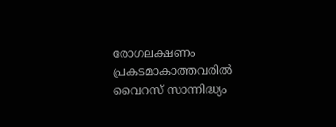രോഗലക്ഷണം പ്രകടമാകാത്തവരിൽ വൈറസ് സാന്നിദ്ധ്യം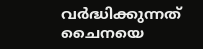വർദ്ധിക്കുന്നത് ചൈനയെ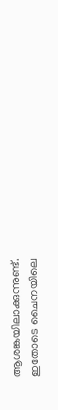ആശങ്കയിലാക്കുന്നുണ്ട്.
ഇതോടെ ചൈനയിലെ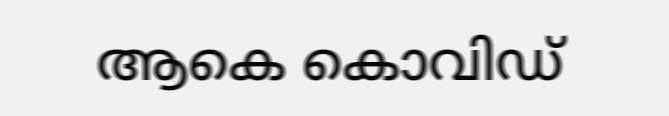ആകെ കൊവിഡ്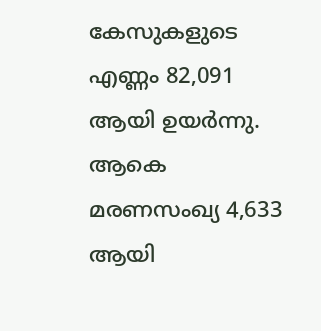കേസുകളുടെ എണ്ണം 82,091 ആയി ഉയർന്നു. ആകെ മരണസംഖ്യ 4,633 ആയി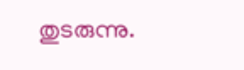തുടരുന്നു.